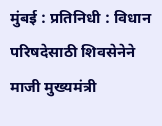मुंबई : प्रतिनिधी : विधान परिषदेसाठी शिवसेनेने माजी मुख्यमंत्री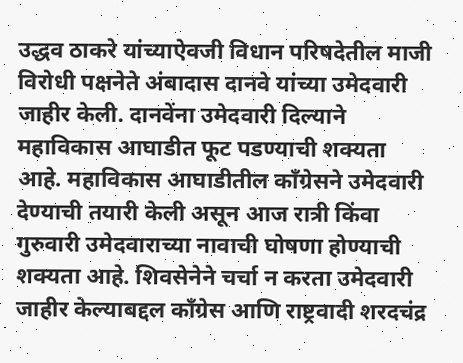उद्धव ठाकरे यांच्याऐवजी विधान परिषदेतील माजी विरोधी पक्षनेते अंबादास दानवे यांच्या उमेदवारी जाहीर केली. दानवेंना उमेदवारी दिल्याने महाविकास आघाडीत फूट पडण्याची शक्यता आहे. महाविकास आघाडीतील काँग्रेसने उमेदवारी देण्याची तयारी केली असून आज रात्री किंवा गुरुवारी उमेदवाराच्या नावाची घोषणा होण्याची शक्यता आहे. शिवसेनेने चर्चा न करता उमेदवारी जाहीर केल्याबद्दल काँग्रेस आणि राष्ट्रवादी शरदचंद्र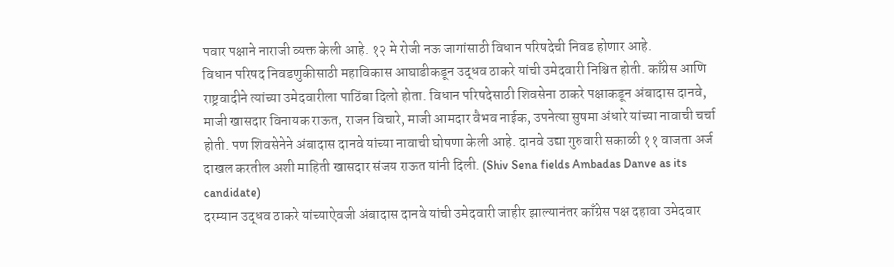पवार पक्षाने नाराजी व्यक्त केली आहे. १२ मे रोजी नऊ जागांसाठी विधान परिषदेची निवड होणार आहे.
विधान परिषद निवडणुकीसाठी महाविकास आघाडीकडून उद्धव ठाकरे यांची उमेदवारी निश्चित होती. काँग्रेस आणि राष्ट्रवादीने त्यांच्या उमेदवारीला पाठिंबा दिलो होता. विधान परिषदेसाठी शिवसेना ठाकरे पक्षाकडून अंबादास दानवे, माजी खासदार विनायक राऊत, राजन विचारे, माजी आमदार वैभव नाईक, उपनेत्या सुषमा अंधारे यांच्या नावाची चर्चा होती. पण शिवसेनेने अंबादास दानवे यांच्या नावाची घोषणा केली आहे. दानवे उद्या गुरुवारी सकाळी ११ वाजता अर्ज दाखल करतील अशी माहिती खासदार संजय राऊत यांनी दिली. (Shiv Sena fields Ambadas Danve as its candidate)
दरम्यान उद्धव ठाकरे यांच्याऐवजी अंबादास दानवे यांची उमेदवारी जाहीर झाल्यानंतर काँग्रेस पक्ष दहावा उमेदवार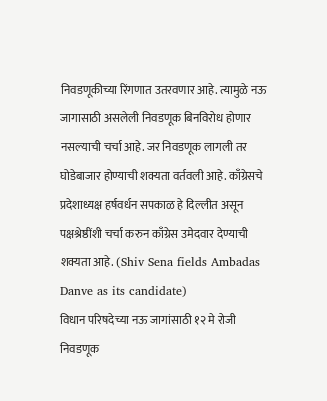निवडणूकीच्या रिंगणात उतरवणार आहे. त्यामुळे नऊ जागासाठी असलेली निवडणूक बिनविरोध होणार नसल्याची चर्चा आहे. जर निवडणूक लागली तर घोडेबाजार होण्याची शक्यता वर्तवली आहे. काँग्रेसचे प्रदेशाध्यक्ष हर्षवर्धन सपकाळ हे दिल्लीत असून पक्षश्रेष्ठींशी चर्चा करुन काँग्रेस उमेदवार देण्याची शक्यता आहे. (Shiv Sena fields Ambadas Danve as its candidate)
विधान परिषदेच्या नऊ जागांसाठी १२ मे रोजी निवडणूक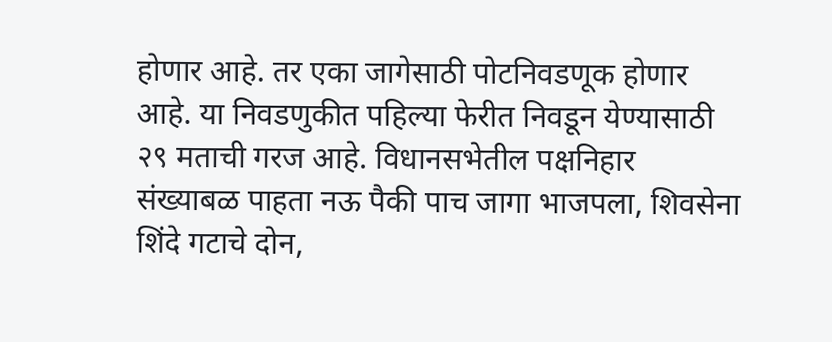होणार आहे. तर एका जागेसाठी पोटनिवडणूक होणार आहे. या निवडणुकीत पहिल्या फेरीत निवडून येण्यासाठी २९ मताची गरज आहे. विधानसभेतील पक्षनिहार संख्याबळ पाहता नऊ पैकी पाच जागा भाजपला, शिवसेना शिंदे गटाचे दोन,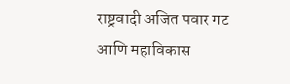राष्ट्रवादी अजित पवार गट आणि महाविकास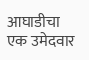आघाडीचा एक उमेदवार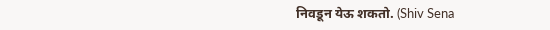निवडून येऊ शकतो. (Shiv Sena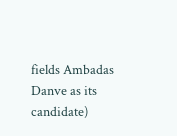fields Ambadas Danve as its candidate)